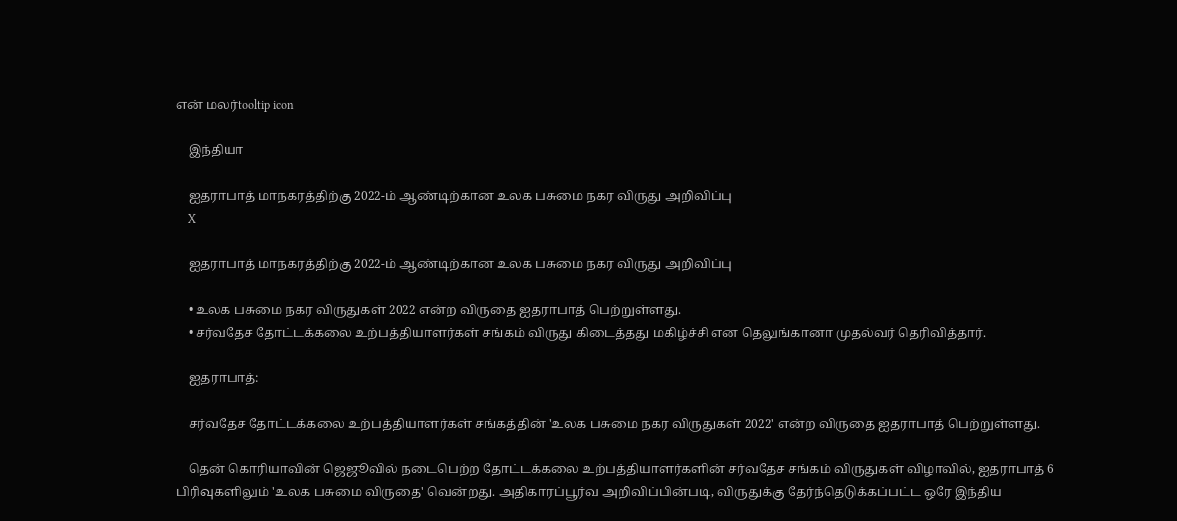என் மலர்tooltip icon

    இந்தியா

    ஐதராபாத் மாநகரத்திற்கு 2022-ம் ஆண்டிற்கான உலக பசுமை நகர விருது அறிவிப்பு
    X

    ஐதராபாத் மாநகரத்திற்கு 2022-ம் ஆண்டிற்கான உலக பசுமை நகர விருது அறிவிப்பு

    • உலக பசுமை நகர விருதுகள் 2022 என்ற விருதை ஐதராபாத் பெற்றுள்ளது.
    • சர்வதேச தோட்டக்கலை உற்பத்தியாளர்கள் சங்கம் விருது கிடைத்தது மகிழ்ச்சி என தெலுங்கானா முதல்வர் தெரிவித்தார்.

    ஐதராபாத்:

    சர்வதேச தோட்டக்கலை உற்பத்தியாளர்கள் சங்கத்தின் 'உலக பசுமை நகர விருதுகள் 2022' என்ற விருதை ஐதராபாத் பெற்றுள்ளது.

    தென் கொரியாவின் ஜெஜூவில் நடைபெற்ற தோட்டக்கலை உற்பத்தியாளர்களின் சர்வதேச சங்கம் விருதுகள் விழாவில், ஐதராபாத் 6 பிரிவுகளிலும் 'உலக பசுமை விருதை' வென்றது. அதிகாரப்பூர்வ அறிவிப்பின்படி, விருதுக்கு தேர்ந்தெடுக்கப்பட்ட ஒரே இந்திய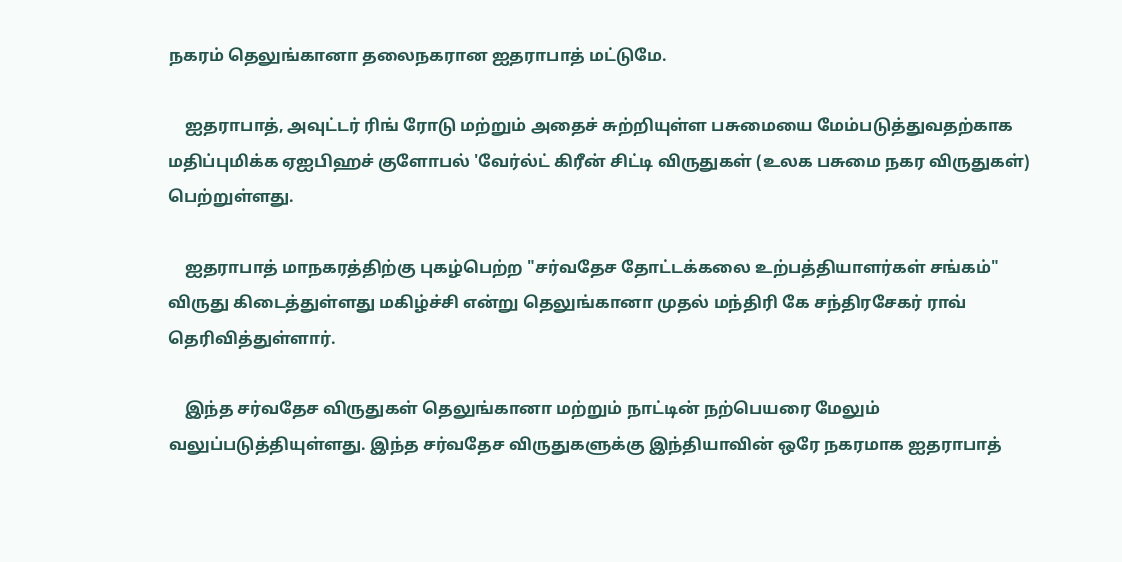நகரம் தெலுங்கானா தலைநகரான ஐதராபாத் மட்டுமே.

    ஐதராபாத், அவுட்டர் ரிங் ரோடு மற்றும் அதைச் சுற்றியுள்ள பசுமையை மேம்படுத்துவதற்காக மதிப்புமிக்க ஏஐபிஹச் குளோபல் 'வேர்ல்ட் கிரீன் சிட்டி விருதுகள் (உலக பசுமை நகர விருதுகள்) பெற்றுள்ளது.

    ஐதராபாத் மாநகரத்திற்கு புகழ்பெற்ற "சர்வதேச தோட்டக்கலை உற்பத்தியாளர்கள் சங்கம்" விருது கிடைத்துள்ளது மகிழ்ச்சி என்று தெலுங்கானா முதல் மந்திரி கே சந்திரசேகர் ராவ் தெரிவித்துள்ளார்.

    இந்த சர்வதேச விருதுகள் தெலுங்கானா மற்றும் நாட்டின் நற்பெயரை மேலும் வலுப்படுத்தியுள்ளது. இந்த சர்வதேச விருதுகளுக்கு இந்தியாவின் ஒரே நகரமாக ஐதராபாத்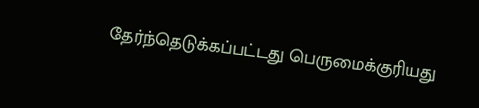தேர்ந்தெடுக்கப்பட்டது பெருமைக்குரியது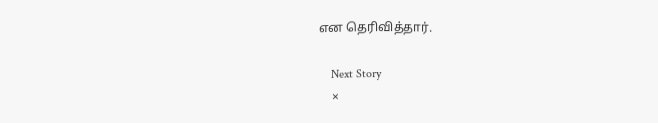என தெரிவித்தார்.

    Next Story
    ×